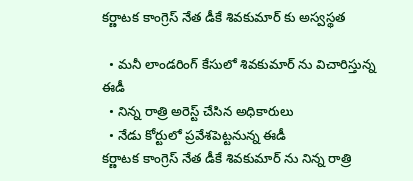కర్ణాటక కాంగ్రెస్ నేత డీకే శివకుమార్ కు అస్వస్థత

  • మనీ లాండరింగ్ కేసులో శివకుమార్ ను విచారిస్తున్న ఈడీ
  • నిన్న రాత్రి అరెస్ట్ చేసిన అధికారులు
  • నేడు కోర్టులో ప్రవేశపెట్టనున్న ఈడీ
కర్ణాటక కాంగ్రెస్ నేత డీకే శివకుమార్ ను నిన్న రాత్రి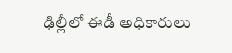ఢిల్లీలో ఈడీ అధికారులు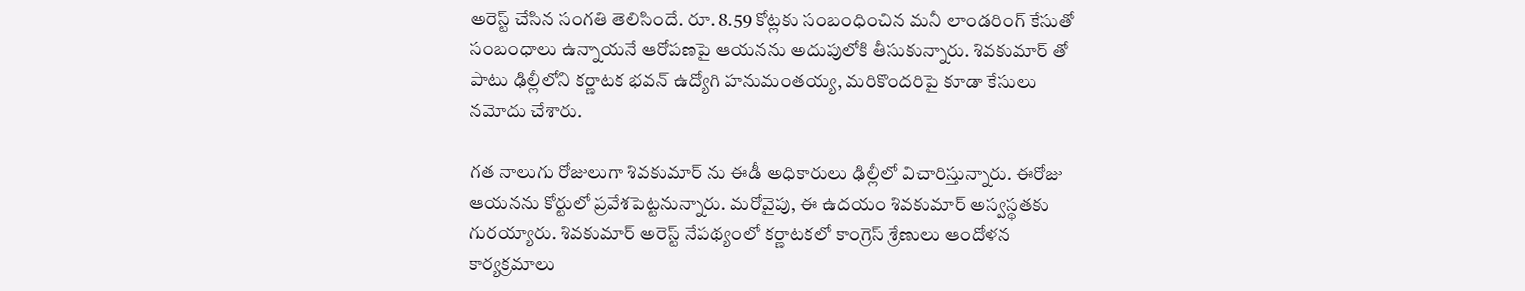అరెస్ట్ చేసిన సంగతి తెలిసిందే. రూ. 8.59 కోట్లకు సంబంధించిన మనీ లాండరింగ్ కేసుతో సంబంధాలు ఉన్నాయనే ఆరోపణపై ఆయనను అదుపులోకి తీసుకున్నారు. శివకుమార్ తో పాటు ఢిల్లీలోని కర్ణాటక భవన్ ఉద్యోగి హనుమంతయ్య, మరికొందరిపై కూడా కేసులు నమోదు చేశారు.

గత నాలుగు రోజులుగా శివకుమార్ ను ఈడీ అధికారులు ఢిల్లీలో విచారిస్తున్నారు. ఈరోజు ఆయనను కోర్టులో ప్రవేశపెట్టనున్నారు. మరోవైపు, ఈ ఉదయం శివకుమార్ అస్వస్థతకు గురయ్యారు. శివకుమార్ అరెస్ట్ నేపథ్యంలో కర్ణాటకలో కాంగ్రెస్ శ్రేణులు ఆందోళన కార్యక్రమాలు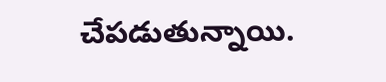చేపడుతున్నాయి.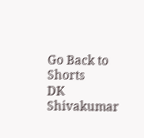Go Back to Shorts
DK Shivakumar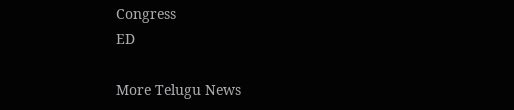Congress
ED

More Telugu News